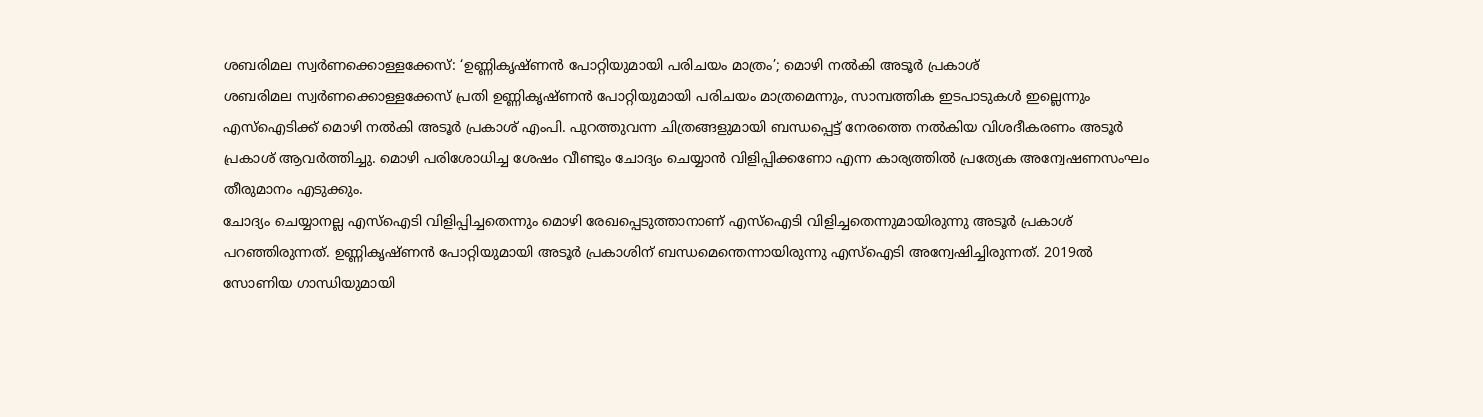ശബരിമല സ്വർണക്കൊള്ളക്കേസ്: ‘ഉണ്ണികൃഷ്ണൻ പോറ്റിയുമായി പരിചയം മാത്രം’; മൊഴി നൽകി അടൂർ പ്രകാശ്
ശബരിമല സ്വർണക്കൊള്ളക്കേസ് പ്രതി ഉണ്ണികൃഷ്ണൻ പോറ്റിയുമായി പരിചയം മാത്രമെന്നും, സാമ്പത്തിക ഇടപാടുകൾ ഇല്ലെന്നും എസ്ഐടിക്ക് മൊഴി നൽകി അടൂർ പ്രകാശ് എംപി. പുറത്തുവന്ന ചിത്രങ്ങളുമായി ബന്ധപ്പെട്ട് നേരത്തെ നൽകിയ വിശദീകരണം അടൂർ പ്രകാശ് ആവർത്തിച്ചു. മൊഴി പരിശോധിച്ച ശേഷം വീണ്ടും ചോദ്യം ചെയ്യാൻ വിളിപ്പിക്കണോ എന്ന കാര്യത്തിൽ പ്രത്യേക അന്വേഷണസംഘം തീരുമാനം എടുക്കും.
ചോദ്യം ചെയ്യാനല്ല എസ്ഐടി വിളിപ്പിച്ചതെന്നും മൊഴി രേഖപ്പെടുത്താനാണ് എസ്ഐടി വിളിച്ചതെന്നുമായിരുന്നു അടൂർ പ്രകാശ് പറഞ്ഞിരുന്നത്. ഉണ്ണികൃഷ്ണൻ പോറ്റിയുമായി അടൂർ പ്രകാശിന് ബന്ധമെന്തെന്നായിരുന്നു എസ്ഐടി അന്വേഷിച്ചിരുന്നത്. 2019ൽ സോണിയ ഗാന്ധിയുമായി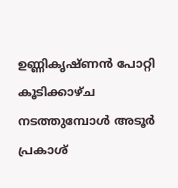ഉണ്ണികൃഷ്ണൻ പോറ്റി കൂടിക്കാഴ്ച നടത്തുമ്പോൾ അടൂർ പ്രകാശ്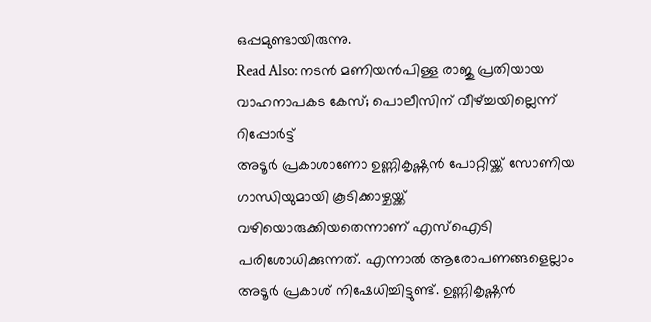ഒപ്പമുണ്ടായിരുന്നു.
Read Also: നടൻ മണിയൻപിള്ള രാജു പ്രതിയായ വാഹനാപകട കേസ്; പൊലീസിന് വീഴ്ച്ചയില്ലെന്ന് റിപ്പോർട്ട്
അടൂർ പ്രകാശാണോ ഉണ്ണികൃഷ്ണൻ പോറ്റിയ്ക്ക് സോണിയ ഗാന്ധിയുമായി കൂടിക്കാഴ്ചയ്ക്ക് വഴിയൊരുക്കിയതെന്നാണ് എസ്ഐടി പരിശോധിക്കുന്നത്. എന്നാൽ ആരോപണങ്ങളെല്ലാം അടൂർ പ്രകാശ് നിഷേധിച്ചിട്ടുണ്ട്. ഉണ്ണികൃഷ്ണൻ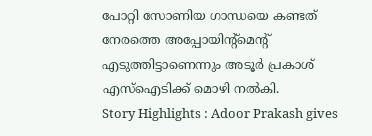പോറ്റി സോണിയ ഗാന്ധയെ കണ്ടത് നേരത്തെ അപ്പോയിന്റ്മെന്റ് എടുത്തിട്ടാണെന്നും അടൂർ പ്രകാശ് എസ്ഐടിക്ക് മൊഴി നൽകി.
Story Highlights : Adoor Prakash gives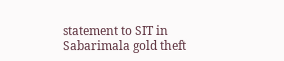statement to SIT in Sabarimala gold theft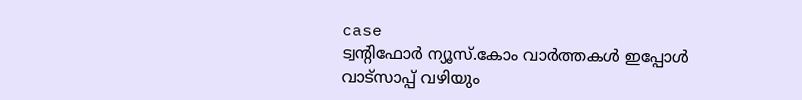case
ട്വന്റിഫോർ ന്യൂസ്.കോം വാർത്തകൾ ഇപ്പോൾ വാട്സാപ്പ് വഴിയും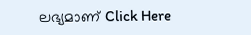ലഭ്യമാണ് Click Here